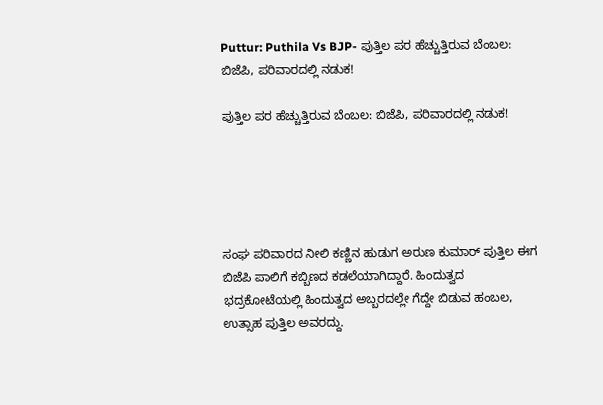Puttur: Puthila Vs BJP- ಪುತ್ತಿಲ ಪರ ಹೆಚ್ಚುತ್ತಿರುವ ಬೆಂಬಲ: ಬಿಜೆಪಿ, ಪರಿವಾರದಲ್ಲಿ ನಡುಕ!

ಪುತ್ತಿಲ ಪರ ಹೆಚ್ಚುತ್ತಿರುವ ಬೆಂಬಲ: ಬಿಜೆಪಿ, ಪರಿವಾರದಲ್ಲಿ ನಡುಕ!





ಸಂಘ ಪರಿವಾರದ ನೀಲಿ ಕಣ್ಣಿನ ಹುಡುಗ ಅರುಣ ಕುಮಾರ್ ಪುತ್ತಿಲ ಈಗ ಬಿಜೆಪಿ ಪಾಲಿಗೆ ಕಬ್ಬಿಣದ ಕಡಲೆಯಾಗಿದ್ದಾರೆ. ಹಿಂದುತ್ವದ ಭದ್ರಕೋಟೆಯಲ್ಲಿ ಹಿಂದುತ್ವದ ಅಬ್ಬರದಲ್ಲೇ ಗೆದ್ದೇ ಬಿಡುವ ಹಂಬಲ, ಉತ್ಸಾಹ ಪುತ್ತಿಲ ಅವರದ್ದು.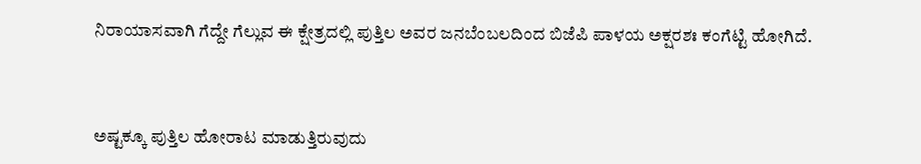ನಿರಾಯಾಸವಾಗಿ ಗೆದ್ದೇ ಗೆಲ್ಲುವ ಈ ಕ್ಷೇತ್ರದಲ್ಲಿ ಪುತ್ತಿಲ ಅವರ ಜನಬೆಂಬಲದಿಂದ ಬಿಜೆಪಿ ಪಾಳಯ ಅಕ್ಷರಶಃ ಕಂಗೆಟ್ಟಿ ಹೋಗಿದೆ.



ಅಷ್ಟಕ್ಕೂ ಪುತ್ತಿಲ ಹೋರಾಟ ಮಾಡುತ್ತಿರುವುದು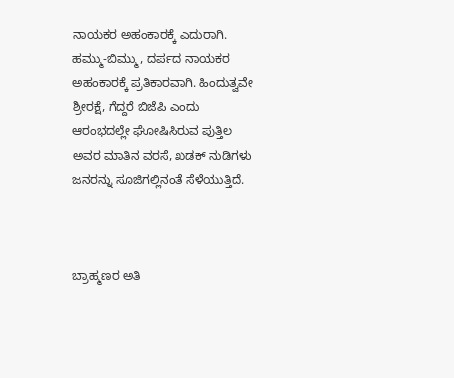ನಾಯಕರ ಅಹಂಕಾರಕ್ಕೆ ಎದುರಾಗಿ. ಹಮ್ಮು-ಬಿಮ್ಮು, ದರ್ಪದ ನಾಯಕರ ಅಹಂಕಾರಕ್ಕೆ ಪ್ರತಿಕಾರವಾಗಿ. ಹಿಂದುತ್ವವೇ ಶ್ರೀರಕ್ಷೆ, ಗೆದ್ದರೆ ಬಿಜೆಪಿ ಎಂದು ಆರಂಭದಲ್ಲೇ ಘೋಷಿಸಿರುವ ಪುತ್ತಿಲ ಅವರ ಮಾತಿನ ವರಸೆ, ಖಡಕ್ ನುಡಿಗಳು ಜನರನ್ನು ಸೂಜಿಗಲ್ಲಿನಂತೆ ಸೆಳೆಯುತ್ತಿದೆ.



ಬ್ರಾಹ್ಮಣರ ಅತಿ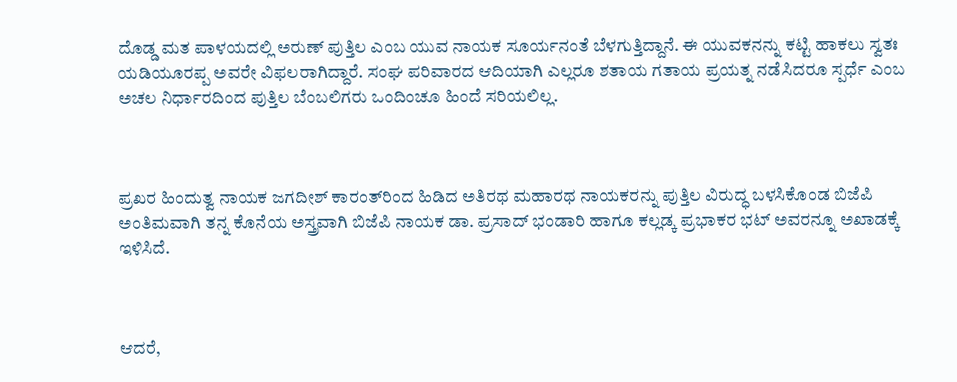ದೊಡ್ಡ ಮತ ಪಾಳಯದಲ್ಲಿ ಅರುಣ್ ಪುತ್ತಿಲ ಎಂಬ ಯುವ ನಾಯಕ ಸೂರ್ಯನಂತೆ ಬೆಳಗುತ್ತಿದ್ದಾನೆ. ಈ ಯುವಕನನ್ನು ಕಟ್ಟಿ ಹಾಕಲು ಸ್ವತಃ ಯಡಿಯೂರಪ್ಪ ಅವರೇ ವಿಫಲರಾಗಿದ್ದಾರೆ. ಸಂಘ ಪರಿವಾರದ ಆದಿಯಾಗಿ ಎಲ್ಲರೂ ಶತಾಯ ಗತಾಯ ಪ್ರಯತ್ನ ನಡೆಸಿದರೂ ಸ್ಪರ್ಧೆ ಎಂಬ ಅಚಲ ನಿರ್ಧಾರದಿಂದ ಪುತ್ತಿಲ ಬೆಂಬಲಿಗರು ಒಂದಿಂಚೂ ಹಿಂದೆ ಸರಿಯಲಿಲ್ಲ.



ಪ್ರಖರ ಹಿಂದುತ್ವ ನಾಯಕ ಜಗದೀಶ್ ಕಾರಂತ್‌ರಿಂದ ಹಿಡಿದ ಅತಿರಥ ಮಹಾರಥ ನಾಯಕರನ್ನು ಪುತ್ತಿಲ ವಿರುದ್ಧ ಬಳಸಿಕೊಂಡ ಬಿಜೆಪಿ ಅಂತಿಮವಾಗಿ ತನ್ನ ಕೊನೆಯ ಅಸ್ತ್ರವಾಗಿ ಬಿಜೆಪಿ ನಾಯಕ ಡಾ. ಪ್ರಸಾದ್‌ ಭಂಡಾರಿ ಹಾಗೂ ಕಲ್ಲಡ್ಕ ಪ್ರಭಾಕರ ಭಟ್‌ ಅವರನ್ನೂ ಅಖಾಡಕ್ಕೆ ಇಳಿಸಿದೆ.



ಆದರೆ,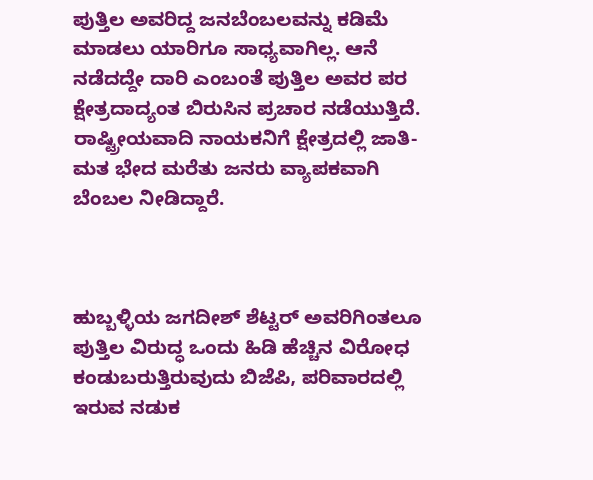ಪುತ್ತಿಲ ಅವರಿದ್ದ ಜನಬೆಂಬಲವನ್ನು ಕಡಿಮೆ ಮಾಡಲು ಯಾರಿಗೂ ಸಾಧ್ಯವಾಗಿಲ್ಲ. ಆನೆ ನಡೆದದ್ದೇ ದಾರಿ ಎಂಬಂತೆ ಪುತ್ತಿಲ ಅವರ ಪರ ಕ್ಷೇತ್ರದಾದ್ಯಂತ ಬಿರುಸಿನ ಪ್ರಚಾರ ನಡೆಯುತ್ತಿದೆ. ರಾಷ್ಟ್ರೀಯವಾದಿ ನಾಯಕನಿಗೆ ಕ್ಷೇತ್ರದಲ್ಲಿ ಜಾತಿ-ಮತ ಭೇದ ಮರೆತು ಜನರು ವ್ಯಾಪಕವಾಗಿ ಬೆಂಬಲ ನೀಡಿದ್ದಾರೆ.



ಹುಬ್ಬಳ್ಳಿಯ ಜಗದೀಶ್ ಶೆಟ್ಟರ್‌ ಅವರಿಗಿಂತಲೂ ಪುತ್ತಿಲ ವಿರುದ್ಧ ಒಂದು ಹಿಡಿ ಹೆಚ್ಚಿನ ವಿರೋಧ ಕಂಡುಬರುತ್ತಿರುವುದು ಬಿಜೆಪಿ, ಪರಿವಾರದಲ್ಲಿ ಇರುವ ನಡುಕ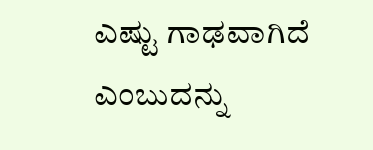ಎಷ್ಟು ಗಾಢವಾಗಿದೆ ಎಂಬುದನ್ನು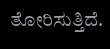ತೋರಿಸುತ್ತಿದೆ.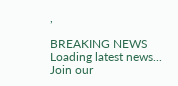,

BREAKING NEWS
Loading latest news...
Join our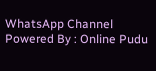WhatsApp Channel Powered By : Online Pudu